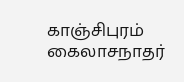காஞ்சிபுரம் கைலாசநாதர்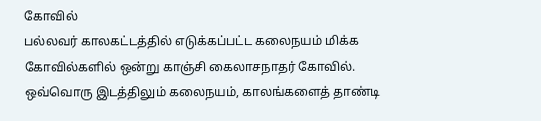கோவில்
பல்லவர் காலகட்டத்தில் எடுக்கப்பட்ட கலைநயம் மிக்க கோவில்களில் ஒன்று காஞ்சி கைலாசநாதர் கோவில். ஒவ்வொரு இடத்திலும் கலைநயம், காலங்களைத் தாண்டி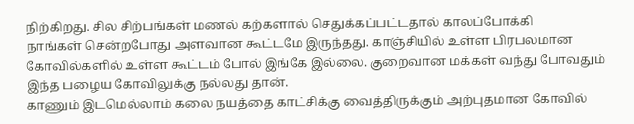நிற்கிறது. சில சிற்பங்கள் மணல் கற்களால் செதுக்கப்பட்டதால் காலப்போக்கி
நாங்கள் சென்றபோது அளவான கூட்டமே இருந்தது. காஞ்சியில் உள்ள பிரபலமான கோவில்களில் உள்ள கூட்டம் போல் இங்கே இல்லை. குறைவான மக்கள் வந்து போவதும் இந்த பழைய கோவிலுக்கு நல்லது தான்.
காணும் இடமெல்லாம் கலை நயத்தை காட்சிக்கு வைத்திருக்கும் அற்புதமான கோவில்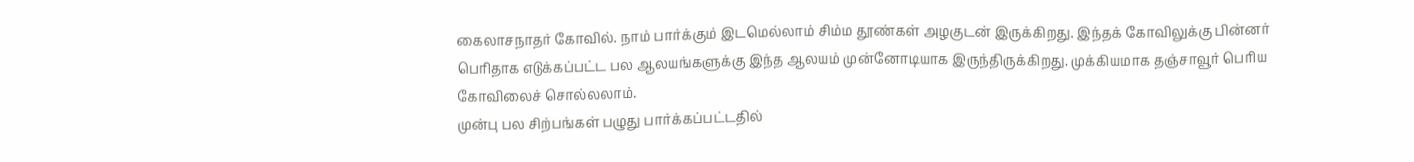கைலாசநாதர் கோவில். நாம் பார்க்கும் இடமெல்லாம் சிம்ம தூண்கள் அழகுடன் இருக்கிறது. இந்தக் கோவிலுக்கு பின்னர் பெரிதாக எடுக்கப்பட்ட பல ஆலயங்களுக்கு இந்த ஆலயம் முன்னோடியாக இருந்திருக்கிறது. முக்கியமாக தஞ்சாவூர் பெரிய கோவிலைச் சொல்லலாம்.
முன்பு பல சிற்பங்கள் பழுது பார்க்கப்பட்டதில்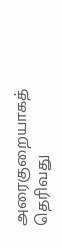அரைகுறையாகத் தெரிவது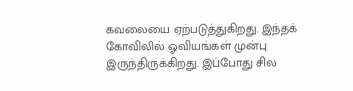கவலையை ஏற்படுத்துகிறது. இந்தக் கோவிலில் ஓவியங்கள் முன்பு இருந்திருக்கிறது. இப்போது சில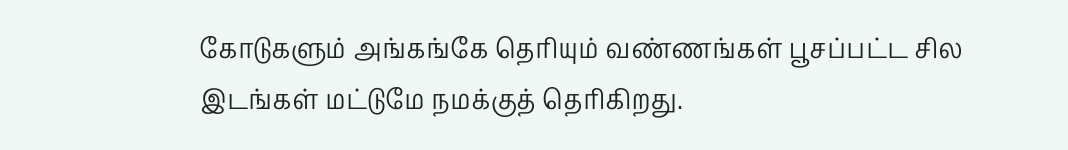கோடுகளும் அங்கங்கே தெரியும் வண்ணங்கள் பூசப்பட்ட சில இடங்கள் மட்டுமே நமக்குத் தெரிகிறது.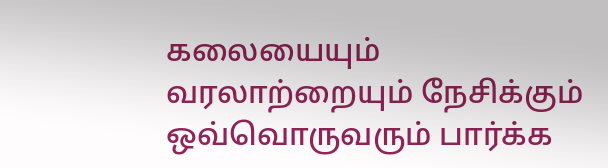கலையையும் வரலாற்றையும் நேசிக்கும் ஒவ்வொருவரும் பார்க்க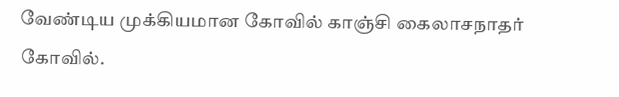வேண்டிய முக்கியமான கோவில் காஞ்சி கைலாசநாதர் கோவில்.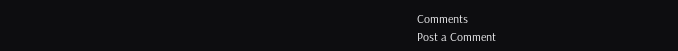Comments
Post a Comment